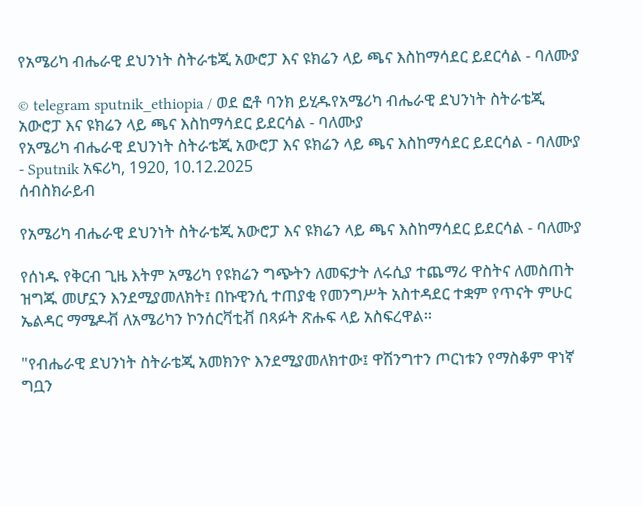የአሜሪካ ብሔራዊ ደህንነት ስትራቴጂ አውሮፓ እና ዩክሬን ላይ ጫና እስከማሳደር ይደርሳል - ባለሙያ

© telegram sputnik_ethiopia / ወደ ፎቶ ባንክ ይሂዱየአሜሪካ ብሔራዊ ደህንነት ስትራቴጂ አውሮፓ እና ዩክሬን ላይ ጫና እስከማሳደር ይደርሳል - ባለሙያ
የአሜሪካ ብሔራዊ ደህንነት ስትራቴጂ አውሮፓ እና ዩክሬን ላይ ጫና እስከማሳደር ይደርሳል - ባለሙያ - Sputnik አፍሪካ, 1920, 10.12.2025
ሰብስክራይብ

የአሜሪካ ብሔራዊ ደህንነት ስትራቴጂ አውሮፓ እና ዩክሬን ላይ ጫና እስከማሳደር ይደርሳል - ባለሙያ

የሰነዱ የቅርብ ጊዜ እትም አሜሪካ የዩክሬን ግጭትን ለመፍታት ለሩሲያ ተጨማሪ ዋስትና ለመስጠት ዝግጁ መሆኗን እንደሚያመለክት፤ በኩዊንሲ ተጠያቂ የመንግሥት አስተዳደር ተቋም የጥናት ምሁር ኤልዳር ማሜዶቭ ለአሜሪካን ኮንሰርቫቲቭ በጻፉት ጽሑፍ ላይ አስፍረዋል፡፡

"የብሔራዊ ደህንነት ስትራቴጂ አመክንዮ እንደሚያመለክተው፤ ዋሽንግተን ጦርነቱን የማስቆም ዋነኛ ግቧን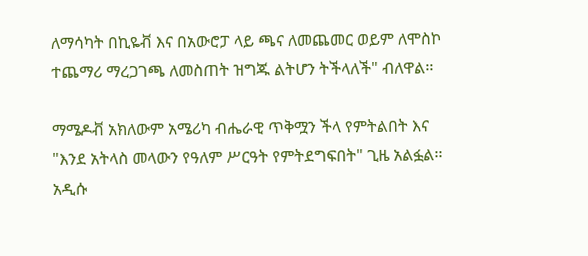ለማሳካት በኪዬቭ እና በአውሮፓ ላይ ጫና ለመጨመር ወይም ለሞስኮ ተጨማሪ ማረጋገጫ ለመስጠት ዝግጁ ልትሆን ትችላለች" ብለዋል፡፡

ማሜዶቭ አክለውም አሜሪካ ብሔራዊ ጥቅሟን ችላ የምትልበት እና "እንደ አትላስ መላውን የዓለም ሥርዓት የምትደግፍበት" ጊዜ አልፏል፡፡ አዲሱ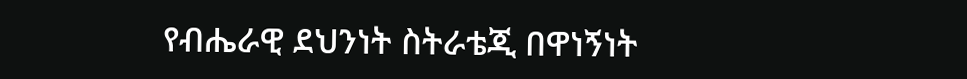የብሔራዊ ደህንነት ስትራቴጂ በዋነኝነት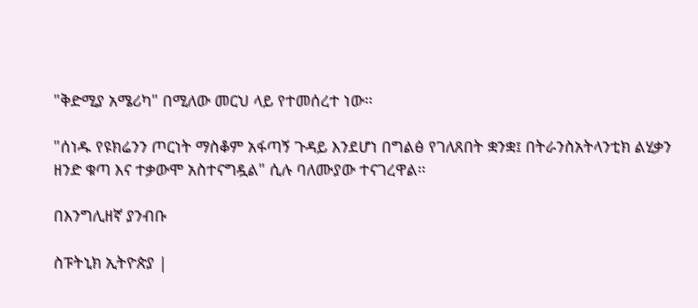"ቅድሚያ አሜሪካ" በሚለው መርህ ላይ የተመሰረተ ነው፡፡

"ሰነዱ የዩክሬንን ጦርነት ማስቆም አፋጣኝ ጉዳይ እንደሆነ በግልፅ የገለጸበት ቋንቋ፤ በትራንስአትላንቲክ ልሂቃን ዘንድ ቁጣ እና ተቃውሞ አስተናግዷል" ሲሉ ባለሙያው ተናገረዋል፡፡

በእንግሊዘኛ ያንብቡ

ስፑትኒክ ኢትዮጵያ |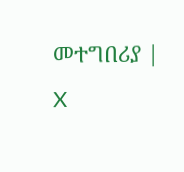መተግበሪያ | X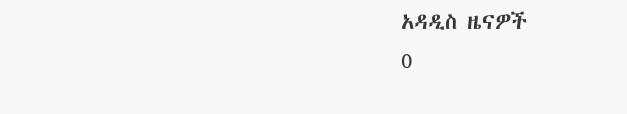አዳዲስ ዜናዎች
0